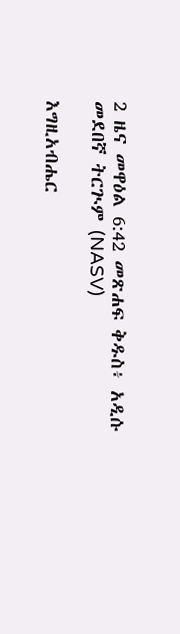2 ዜና መዋዕል 6:42 መጽሐፍ ቅዱስ፥ አዲሱ መደበኛ ትርጒም (NASV)

እግዚአብሔር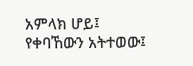አምላክ ሆይ፤ የቀባኸውን አትተወው፤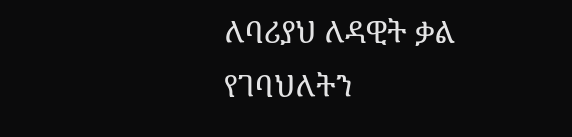ለባሪያህ ለዳዊት ቃል የገባህለትን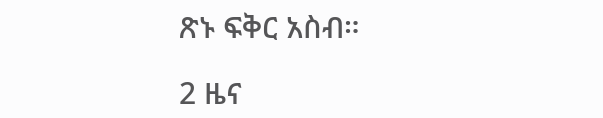ጽኑ ፍቅር አስብ።

2 ዜና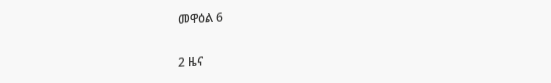መዋዕል 6

2 ዜና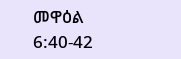መዋዕል 6:40-42